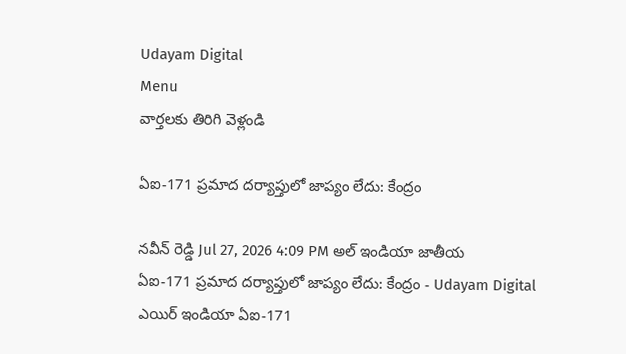Udayam Digital
Menu
వార్తలకు తిరిగి వెళ్లండి

ఏఐ-171 ప్రమాద దర్యాప్తులో జాప్యం లేదు: కేంద్రం

నవీన్ రెడ్డి Jul 27, 2026 4:09 PM అల్ ఇండియా జాతీయ
ఏఐ-171 ప్రమాద దర్యాప్తులో జాప్యం లేదు: కేంద్రం - Udayam Digital
ఎయిర్ ఇండియా ఏఐ-171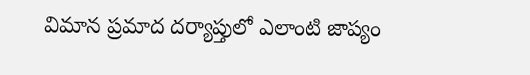విమాన ప్రమాద దర్యాప్తులో ఎలాంటి జాప్యం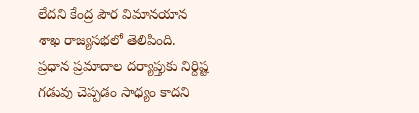లేదని కేంద్ర పౌర విమానయాన శాఖ రాజ్యసభలో తెలిపింది. ప్రధాన ప్రమాదాల దర్యాప్తుకు నిర్దిష్ట గడువు చెప్పడం సాధ్యం కాదని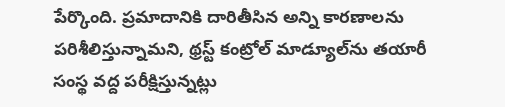పేర్కొంది. ప్రమాదానికి దారితీసిన అన్ని కారణాలను పరిశీలిస్తున్నామని, థ్రస్ట్ కంట్రోల్ మాడ్యూల్‌ను తయారీ సంస్థ వద్ద పరీక్షిస్తున్నట్లు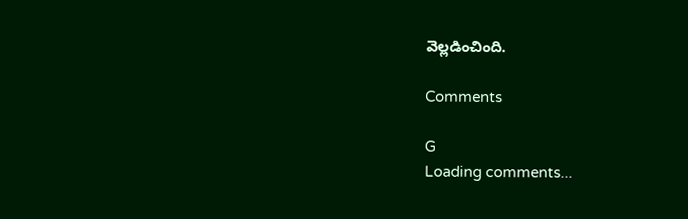వెల్లడించింది.

Comments

G
Loading comments...